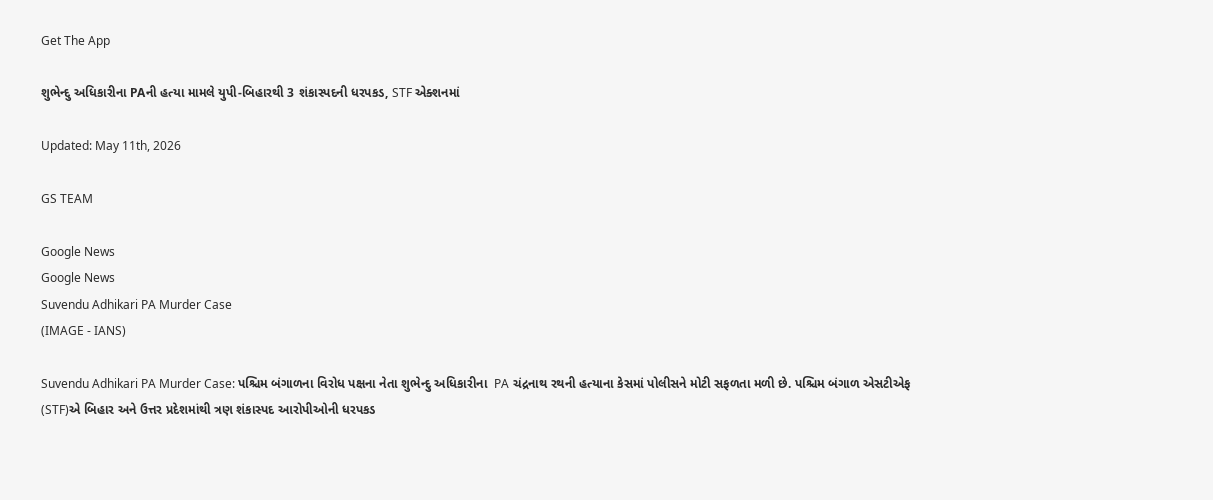Get The App

શુભેન્દુ અધિકારીના PAની હત્યા મામલે યુપી-બિહારથી 3 શંકાસ્પદની ધરપકડ, STF એક્શનમાં

Updated: May 11th, 2026

GS TEAM

Google News
Google News
Suvendu Adhikari PA Murder Case
(IMAGE - IANS)

Suvendu Adhikari PA Murder Case: પશ્ચિમ બંગાળના વિરોધ પક્ષના નેતા શુભેન્દુ અધિકારીના  PA ચંદ્રનાથ રથની હત્યાના કેસમાં પોલીસને મોટી સફળતા મળી છે. પશ્ચિમ બંગાળ એસટીએફ (STF)એ બિહાર અને ઉત્તર પ્રદેશમાંથી ત્રણ શંકાસ્પદ આરોપીઓની ધરપકડ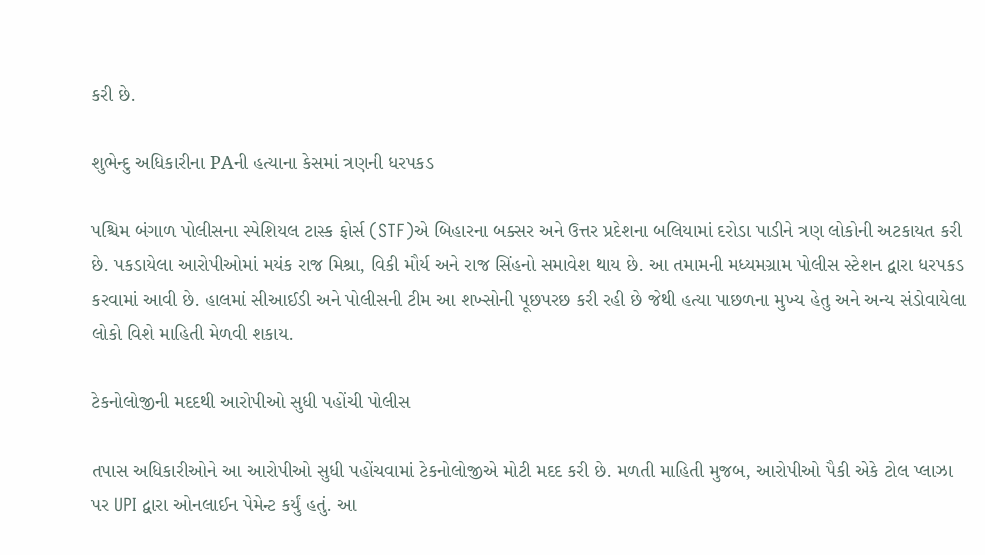કરી છે.

શુભેન્દુ અધિકારીના PAની હત્યાના કેસમાં ત્રણની ધરપકડ

પશ્ચિમ બંગાળ પોલીસના સ્પેશિયલ ટાસ્ક ફોર્સ (STF)એ બિહારના બક્સર અને ઉત્તર પ્રદેશના બલિયામાં દરોડા પાડીને ત્રણ લોકોની અટકાયત કરી છે. પકડાયેલા આરોપીઓમાં મયંક રાજ મિશ્રા, વિકી મૌર્ય અને રાજ સિંહનો સમાવેશ થાય છે. આ તમામની મધ્યમગ્રામ પોલીસ સ્ટેશન દ્વારા ધરપકડ કરવામાં આવી છે. હાલમાં સીઆઈડી અને પોલીસની ટીમ આ શખ્સોની પૂછપરછ કરી રહી છે જેથી હત્યા પાછળના મુખ્ય હેતુ અને અન્ય સંડોવાયેલા લોકો વિશે માહિતી મેળવી શકાય.

ટેકનોલોજીની મદદથી આરોપીઓ સુધી પહોંચી પોલીસ

તપાસ અધિકારીઓને આ આરોપીઓ સુધી પહોંચવામાં ટેકનોલોજીએ મોટી મદદ કરી છે. મળતી માહિતી મુજબ, આરોપીઓ પૈકી એકે ટોલ પ્લાઝા પર UPI દ્વારા ઓનલાઈન પેમેન્ટ કર્યું હતું. આ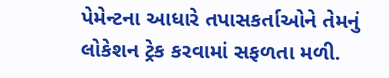પેમેન્ટના આધારે તપાસકર્તાઓને તેમનું લોકેશન ટ્રેક કરવામાં સફળતા મળી.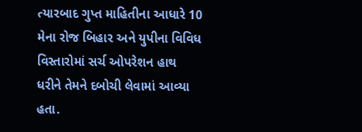ત્યારબાદ ગુપ્ત માહિતીના આધારે 10 મેના રોજ બિહાર અને યુપીના વિવિધ વિસ્તારોમાં સર્ચ ઓપરેશન હાથ ધરીને તેમને દબોચી લેવામાં આવ્યા હતા.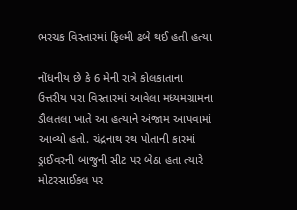ભરચક વિસ્તારમાં ફિલ્મી ઢબે થઈ હતી હત્યા

નોંધનીય છે કે 6 મેની રાત્રે કોલકાતાના ઉત્તરીય પરા વિસ્તારમાં આવેલા મધ્યમગ્રામના ડૌલતલા ખાતે આ હત્યાને અંજામ આપવામાં આવ્યો હતો. ચંદ્રનાથ રથ પોતાની કારમાં ડ્રાઈવરની બાજુની સીટ પર બેઠા હતા ત્યારે મોટરસાઈકલ પર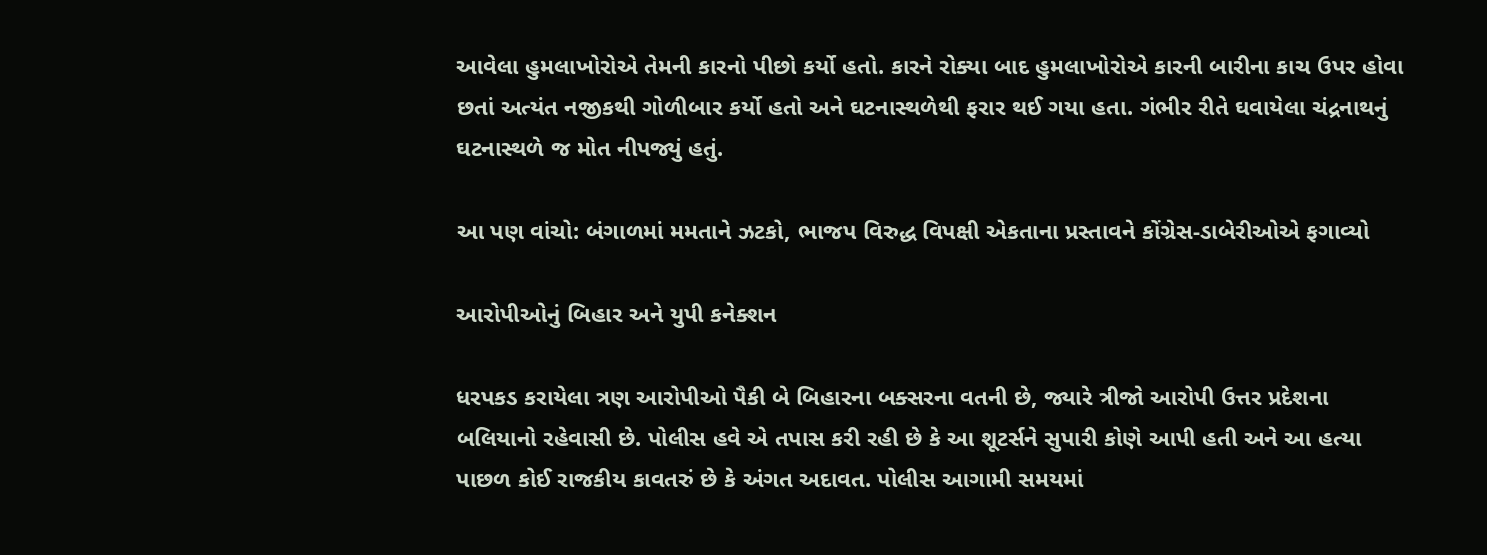આવેલા હુમલાખોરોએ તેમની કારનો પીછો કર્યો હતો. કારને રોક્યા બાદ હુમલાખોરોએ કારની બારીના કાચ ઉપર હોવા છતાં અત્યંત નજીકથી ગોળીબાર કર્યો હતો અને ઘટનાસ્થળેથી ફરાર થઈ ગયા હતા. ગંભીર રીતે ઘવાયેલા ચંદ્રનાથનું ઘટનાસ્થળે જ મોત નીપજ્યું હતું.

આ પણ વાંચો: બંગાળમાં મમતાને ઝટકો, ભાજપ વિરુદ્ધ વિપક્ષી એકતાના પ્રસ્તાવને કોંગ્રેસ-ડાબેરીઓએ ફગાવ્યો

આરોપીઓનું બિહાર અને યુપી કનેક્શન

ધરપકડ કરાયેલા ત્રણ આરોપીઓ પૈકી બે બિહારના બક્સરના વતની છે, જ્યારે ત્રીજો આરોપી ઉત્તર પ્રદેશના બલિયાનો રહેવાસી છે. પોલીસ હવે એ તપાસ કરી રહી છે કે આ શૂટર્સને સુપારી કોણે આપી હતી અને આ હત્યા પાછળ કોઈ રાજકીય કાવતરું છે કે અંગત અદાવત. પોલીસ આગામી સમયમાં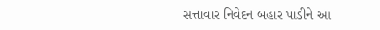સત્તાવાર નિવેદન બહાર પાડીને આ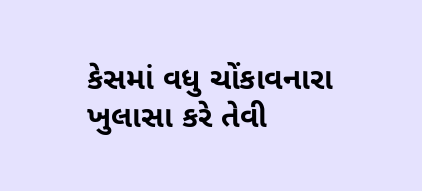કેસમાં વધુ ચોંકાવનારા ખુલાસા કરે તેવી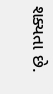શક્યતા છે.